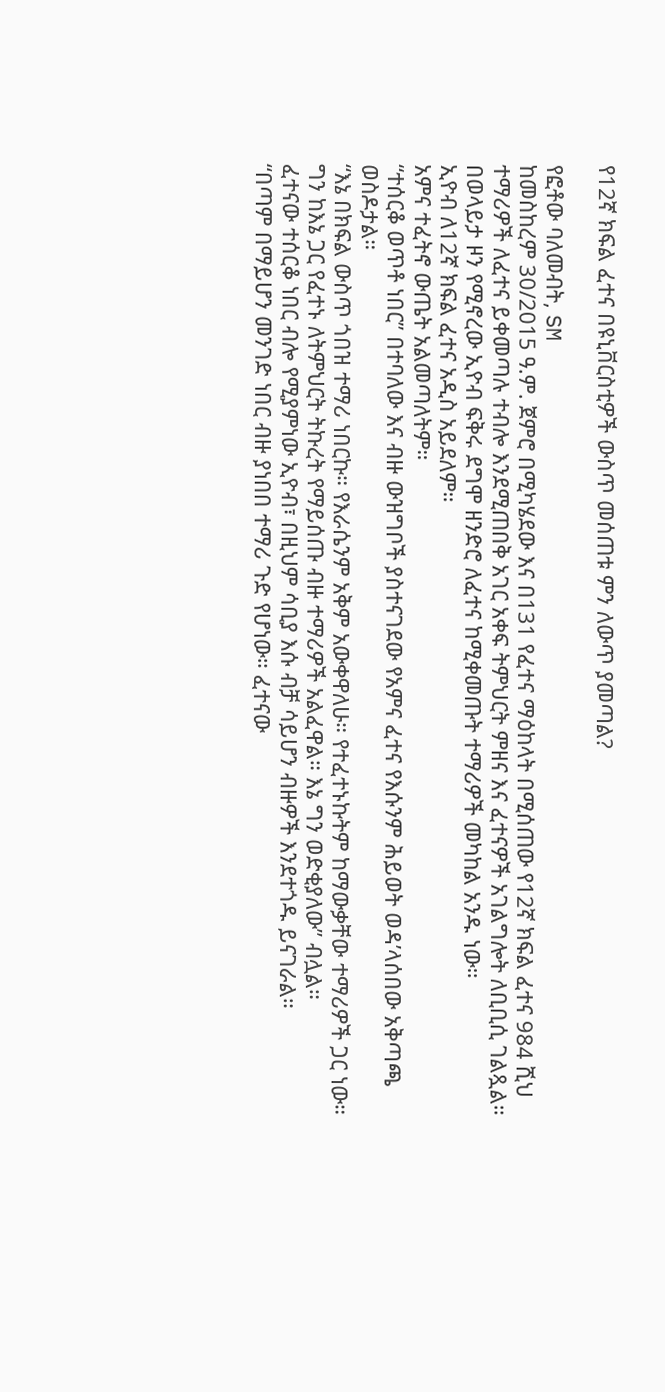የ12ኛ ክፍል ፈተና በዩኒቨርስቲዎች ውስጥ መሰጠቱ ምን ለውጥ ያመጣል?

የፎቶው ባለመብት, SM
ከመስከረም 30/2015 ዓ.ም. ጀምሮ በሚካሄደው እና በ131 የፈተና ማዕከላት በሚሰጠው የ12ኛ ክፍል ፈተና 984 ሺህ ተማሪዎች ለፈተና ይቀመጣሉ ተብሎ እንደሚጠበቅ አገር አቀፍ ትምህርት ምዘና እና ፈተናዎች አገልግሎት ለቢቢሲ ገልጿል።
በወላይታ ዞን የሚኖረው ኢዮብ ፍቅሩ ደግሞ ዘንድሮ ለፈተና ከሚቀመጡት ተማሪዎች መካከል አንዱ ነው።
ኢዮብ ለ12ኛ ክፍል ፈተና አዲስ አይደለም።
አምና ተፈትኖ ውጤት አልመጣለትም።
“ተሰርቆ ወጥቶ ነበር” በተባለው እና ብዙ ውዝግቦች ያስተናገደው የአምና ፈተና የእሱንም ሕይወት ወዳ’ላሰበው አቅጣጫ ወስዶታል።
“እኔ በክፍል ውስጥ ጎበዝ ተማሪ ነበርኩ። የእራሴንም አቅም አውቀዋለሁ። የተፈተኑኩትም ከማውቃቸው ተማሪዎች ጋር ነው። ግን ከእኔ ጋር የፈተኑ ለትምህርት ትኩረት የማይሰጡ ብዙ ተማሪዎች አልፈዋል። እኔ ግን ወድቂያለው” ብሏል።
ፈተናው ተሰርቆ ነበር ብሎ የሚያምነው ኢዮብ፣ በዚህም ሳቢያ እሱ ብቻ ሳይሆን ብዙዎች እንደተጎዱ ይናገራል።
“በጣም በማይሆን መንገድ ነበር ብዙ ያነበበ ተማሪ ጉድ የሆነው። ፈተናው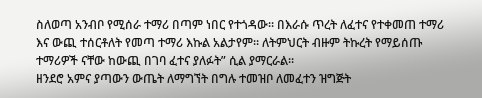ስለወጣ አንብቦ የሚሰራ ተማሪ በጣም ነበር የተጎዳው። በእራሱ ጥረት ለፈተና የተቀመጠ ተማሪ እና ውጪ ተሰርቶለት የመጣ ተማሪ እኩል አልታየም። ለትምህርት ብዙም ትኩረት የማይሰጡ ተማሪዎች ናቸው ከውጪ በገባ ፈተና ያለፉት” ሲል ያማርራል።
ዘንደሮ አምና ያጣውን ውጤት ለማግኘት በግሉ ተመዝቦ ለመፈተን ዝግጅት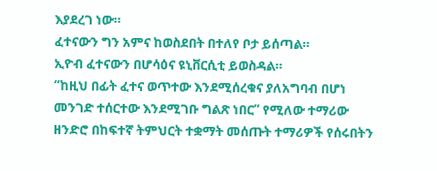እያደረገ ነው።
ፈተናውን ግን አምና ከወስደበት በተለየ ቦታ ይሰጣል።
ኢዮብ ፈተናውን በሆሳዕና ዩኒቨርሲቲ ይወስዳል።
“ከዚህ በፊት ፈተና ወጥተው እንደሚሰረቁና ያለአግባብ በሆነ መንገድ ተሰርተው እንደሚገቡ ግልጽ ነበር” የሚለው ተማሪው ዘንድሮ በከፍተኛ ትምህርት ተቋማት መሰጡት ተማሪዎች የሰሩበትን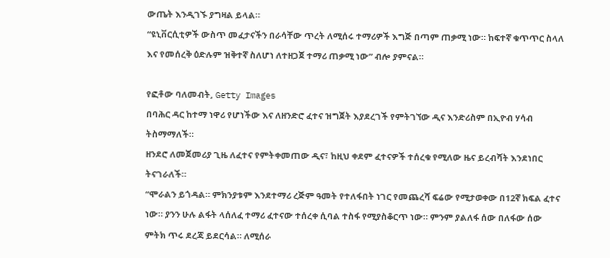ውጤት እንዲገኙ ያግዛል ይላል።
“ዩኒቨርሲቲዎች ውስጥ መፈታናችን በራሳቸው ጥረት ለሚሰሩ ተማሪዎች እግጅ በጣም ጠቃሚ ነው። ከፍተኛ ቁጥጥር ስላለ እና የመሰረቅ ዕድሉም ዝቅተኛ ስለሆነ ለተዘጋጀ ተማሪ ጠቃሚ ነው” ብሎ ያምናል።

የፎቶው ባለመብት, Getty Images
በባሕር ዳር ከተማ ነዋሪ የሆነችው እና ለዘንድሮ ፈተና ዝግጀት እያደረገች የምትገኘው ዲና እንድሪስም በኢዮብ ሃሳብ ትስማማለች።
ዘንደሮ ለመጀመሪያ ጊዜ ለፈተና የምትቀመጠው ዲና፣ ከዚህ ቀደም ፈተናዎች ተሰረቁ የሚለው ዜና ይረብሻት እንደነበር ትናገራለች።
“ሞራልን ይጎዳል። ምክንያቱም እንደተማሪ ረጅም ዓመት የተለፋበት ነገር የመጨረሻ ፍሬው የሚታወቀው በ12ኛ ክፍል ፈተና ነው። ያንን ሁሉ ልፋት ላሰለፈ ተማሪ ፈተናው ተሰረቀ ሲባል ተስፋ የሚያስቆርጥ ነው። ምንም ያልለፋ ሰው በለፋው ሰው ምትክ ጥሩ ደረጃ ይደርሳል። ለሚሰራ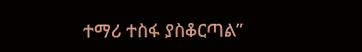ተማሪ ተስፋ ያስቆርጣል”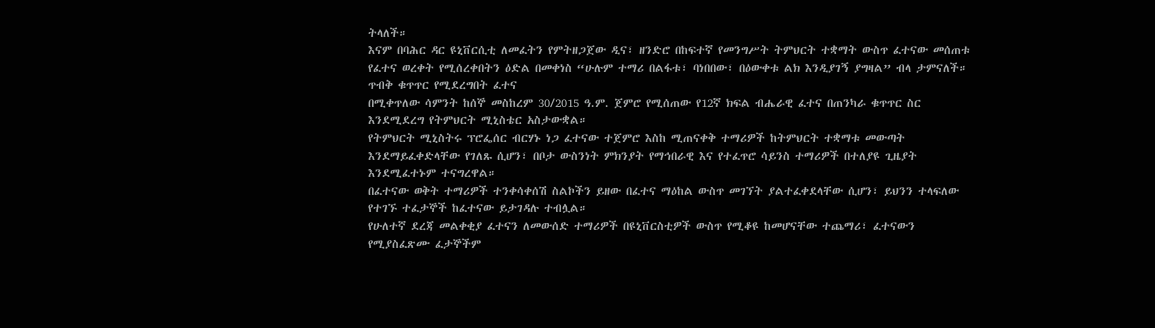ትላለች።
እናም በባሕር ዳር ዩኒቨርሲቲ ለመፈትን የምትዘጋጀው ዲና፣ ዘንድሮ በከፍተኛ የመንግሥት ትምህርት ተቋማት ውስጥ ፈተናው መሰጠቱ የፈተና ወረቀት የሚሰረቀበትን ዕድል በመቀነስ “ሁሉም ተማሪ በልፋቱ፣ ባነበበው፣ በዕውቀቱ ልክ እንዲያገኝ ያግዛል” ብላ ታምናለች።
ጥብቅ ቁጥጥር የሚደረግበት ፈተና
በሚቀጥለው ሳምንት ከሰኞ መስከረም 30/2015 ዓ.ም. ጀምሮ የሚሰጠው የ12ኛ ክፍል ብሔራዊ ፈተና በጠንካራ ቁጥጥር ስር እንደሚደረግ የትምህርት ሚኒስቴር አስታውቋል።
የትምህርት ሚኒስትሩ ፕሮፌሰር ብርሃኑ ነጋ ፈተናው ተጀምሮ እስከ ሚጠናቀቅ ተማሪዎች ከትምህርት ተቋማቱ መውጣት እንደማይፈቀድላቸው የገለጹ ሲሆን፣ በቦታ ውስንነት ምክንያት የማኅበራዊ እና የተፈጥሮ ሳይንስ ተማሪዎች በተለያዩ ጊዜያት እንደሚፈተኑም ተናግረዋል።
በፈተናው ወቅት ተማሪዎች ተንቀሳቀሰሽ ስልኮችን ይዘው በፈተና ማዕከል ውስጥ መገኘት ያልተፈቀደላቸው ሲሆን፣ ይህንን ተላፍለው የተገኙ ተፈታኞች ከፈተናው ይታገዳሉ ተብሏል።
የሁለተኛ ደረጃ መልቀቂያ ፈተናን ለመውሰድ ተማሪዎች በዩኒቨርስቲዎች ውስጥ የሚቆዩ ከመሆናቸው ተጨማሪ፣ ፈተናውን የሚያስፈጽሙ ፈታኞችም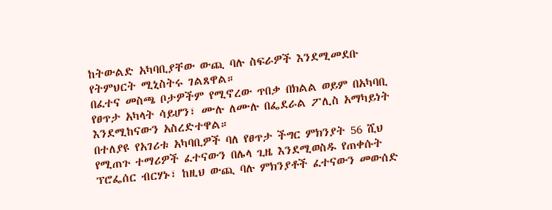ከትውልድ አካባቢያቸው ውጪ ባሉ ስፍራዎች እንደሚመደቡ የትምህርት ሚኒስትሩ ገልጸዋል።
በፈተና መስጫ ቦታዎችም የሚኖረው ጥበቃ በክልል ወይም በአካባቢ የፀጥታ አካላት ሳይሆን፣ ሙሉ ለሙሉ በፌደራል ፖሊስ አማካይነት እንደሚከናውን አስረድተዋል።
በተለያዩ የአገሪቱ አካባቢዎች ባለ የፀጥታ ችግር ምክንያት 56 ሺህ የሚጠጉ ተማሪዎች ፈተናውን በሌላ ጊዜ እንደሚወስዱ የጠቀሱት ፕሮፌሰር ብርሃኑ፣ ከዚህ ውጪ ባሉ ምክንያቶች ፈተናውን መውሰድ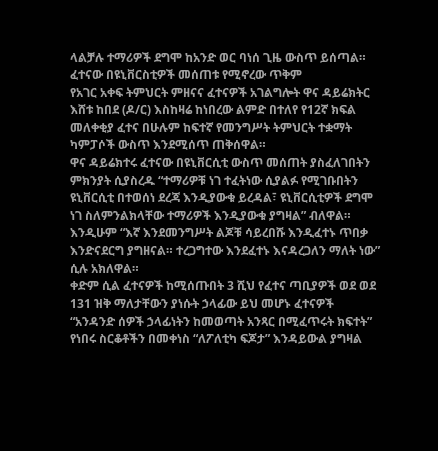ላልቻሉ ተማሪዎች ደግሞ ከአንድ ወር ባነሰ ጊዜ ውስጥ ይሰጣል።
ፈተናው በዩኒቨርስቲዎች መሰጠቱ የሚኖረው ጥቅም
የአገር አቀፍ ትምህርት ምዘናና ፈተናዎች አገልግሎት ዋና ዳይሬክትር እሸቱ ከበደ (ዶ/ር) እስከዛሬ ከነበረው ልምድ በተለየ የ12ኛ ክፍል መለቀቂያ ፈተና በሁሉም ከፍተኛ የመንግሥት ትምህርት ተቋማት ካምፓሶች ውስጥ እንደሚሰጥ ጠቅሰዋል።
ዋና ዳይሬክተሩ ፈተናው በዩኒቨርሲቲ ውስጥ መሰጠት ያስፈለገበትን ምክንያት ሲያስረዱ “ተማሪዎቹ ነገ ተፈትነው ሲያልፉ የሚገቡበትን ዩኒቨርሲቲ በተወሰነ ደረጃ እንዲያውቁ ይረዳል፣ ዩኒቨርሲቲዎች ደግሞ ነገ ስለምንልክላቸው ተማሪዎች እንዲያውቁ ያግዛል” ብለዋል።
እንዲሁም “እኛ እንደመንግሥት ልጆቹ ሳይረበሹ እንዲፈተኑ ጥበቃ እንድናደርግ ያግዘናል። ተረጋግተው እንደፈተኑ እናዳረጋለን ማለት ነው” ሲሉ አክለዋል።
ቀድም ሲል ፈተናዎች ከሚሰጡበት 3 ሺህ የፈተና ጣቢያዎች ወደ ወደ 131 ዝቅ ማለታቸውን ያነሱት ኃላፊው ይህ መሆኑ ፈተናዎች “አንዳንድ ሰዎች ኃላፊነትን ከመወጣት አንጻር በሚፈጥሩት ክፍተት” የነበሩ ስርቆቶችን በመቀነስ “ለፖለቲካ ፍጆታ” እንዳይውል ያግዛል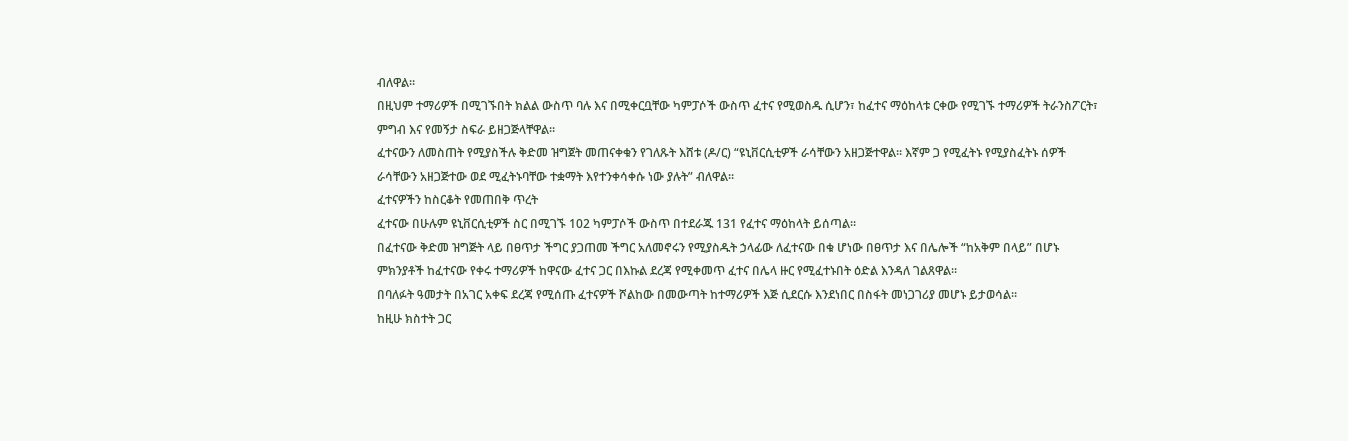ብለዋል።
በዚህም ተማሪዎች በሚገኙበት ክልል ውስጥ ባሉ እና በሚቀርቧቸው ካምፓሶች ውስጥ ፈተና የሚወስዱ ሲሆን፣ ከፈተና ማዕከላቱ ርቀው የሚገኙ ተማሪዎች ትራንስፖርት፣ ምግብ እና የመኝታ ስፍራ ይዘጋጅላቸዋል።
ፈተናውን ለመስጠት የሚያስችሉ ቅድመ ዝግጀት መጠናቀቁን የገለጹት እሸቱ (ዶ/ር) “ዩኒቨርሲቲዎች ራሳቸውን አዘጋጅተዋል። እኛም ጋ የሚፈትኑ የሚያስፈትኑ ሰዎች ራሳቸውን አዘጋጅተው ወደ ሚፈትኑባቸው ተቋማት እየተንቀሳቀሱ ነው ያሉት” ብለዋል።
ፈተናዎችን ከስርቆት የመጠበቅ ጥረት
ፈተናው በሁሉም ዩኒቨርሲቲዎች ስር በሚገኙ 102 ካምፓሶች ውስጥ በተደራጁ 131 የፈተና ማዕከላት ይሰጣል።
በፈተናው ቅድመ ዝግጅት ላይ በፀጥታ ችግር ያጋጠመ ችግር አለመኖሩን የሚያስዱት ኃላፊው ለፈተናው በቁ ሆነው በፀጥታ እና በሌሎች “ከአቅም በላይ” በሆኑ ምክንያቶች ከፈተናው የቀሩ ተማሪዎች ከዋናው ፈተና ጋር በእኩል ደረጃ የሚቀመጥ ፈተና በሌላ ዙር የሚፈተኑበት ዕድል እንዳለ ገልጸዋል።
በባለፉት ዓመታት በአገር አቀፍ ደረጃ የሚሰጡ ፈተናዎች ሾልከው በመውጣት ከተማሪዎች እጅ ሲደርሱ እንደነበር በስፋት መነጋገሪያ መሆኑ ይታወሳል።
ከዚሁ ክስተት ጋር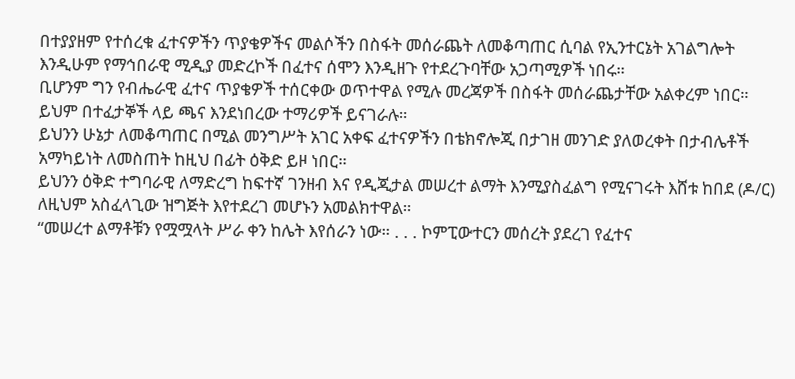በተያያዘም የተሰረቁ ፈተናዎችን ጥያቄዎችና መልሶችን በስፋት መሰራጨት ለመቆጣጠር ሲባል የኢንተርኔት አገልግሎት እንዲሁም የማኅበራዊ ሚዲያ መድረኮች በፈተና ሰሞን እንዲዘጉ የተደረጉባቸው አጋጣሚዎች ነበሩ።
ቢሆንም ግን የብሔራዊ ፈተና ጥያቄዎች ተሰርቀው ወጥተዋል የሚሉ መረጃዎች በስፋት መሰራጨታቸው አልቀረም ነበር። ይህም በተፈታኞች ላይ ጫና እንደነበረው ተማሪዎች ይናገራሉ።
ይህንን ሁኔታ ለመቆጣጠር በሚል መንግሥት አገር አቀፍ ፈተናዎችን በቴክኖሎጂ በታገዘ መንገድ ያለወረቀት በታብሌቶች አማካይነት ለመስጠት ከዚህ በፊት ዕቅድ ይዞ ነበር።
ይህንን ዕቅድ ተግባራዊ ለማድረግ ከፍተኛ ገንዘብ እና የዲጂታል መሠረተ ልማት እንሚያስፈልግ የሚናገሩት እሸቱ ከበደ (ዶ/ር) ለዚህም አስፈላጊው ዝግጅት እየተደረገ መሆኑን አመልክተዋል።
“መሠረተ ልማቶቹን የሟሟላት ሥራ ቀን ከሌት እየሰራን ነው። . . . ኮምፒውተርን መሰረት ያደረገ የፈተና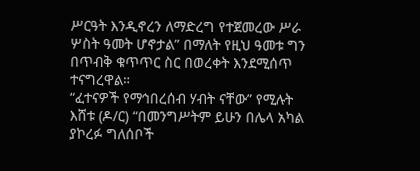ሥርዓት እንዲኖረን ለማድረግ የተጀመረው ሥራ ሦስት ዓመት ሆኖታል” በማለት የዚህ ዓመቱ ግን በጥብቅ ቁጥጥር ስር በወረቀት እንደሚሰጥ ተናግረዋል።
“ፈተናዎች የማኅበረሰብ ሃብት ናቸው” የሚሉት እሸቱ (ዶ/ር) “በመንግሥትም ይሁን በሌላ አካል ያኮረፉ ግለሰቦች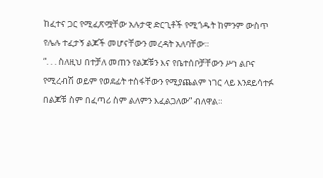ከፈተና ጋር የሚፈጽሟቸው አሉታዊ ድርጊቶች የሚጎዱት ከምንም ውስጥ የሌሉ ተፈታኝ ልጆች መሆናቸውን መረዳት አለባቸው።
“. . . ስለዚህ በተቻለ መጠን የልጆቹን እና የቤተሰቦቻቸውን ሥነ ልቦና የሚረብሽ ወይም የወደፊት ተስፋቸውን የሚያጨልም ነገር ላይ እንደይሳተፉ በልጆቹ ስም በፈጣሪ ስም ልለምን እፈልጋለው” ብለዋል።